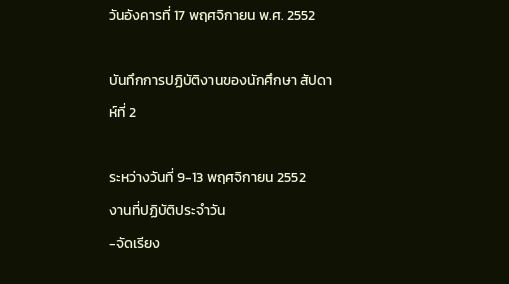วันอังคารที่ 17 พฤศจิกายน พ.ศ. 2552

บันทึกการปฏิบัติงานของนักศึกษา สัปดาห์ที่ 2

ระหว่างวันที่ 9-13 พฤศจิกายน 2552
งานที่ปฏิบัติประจำวัน
-จัดเรียง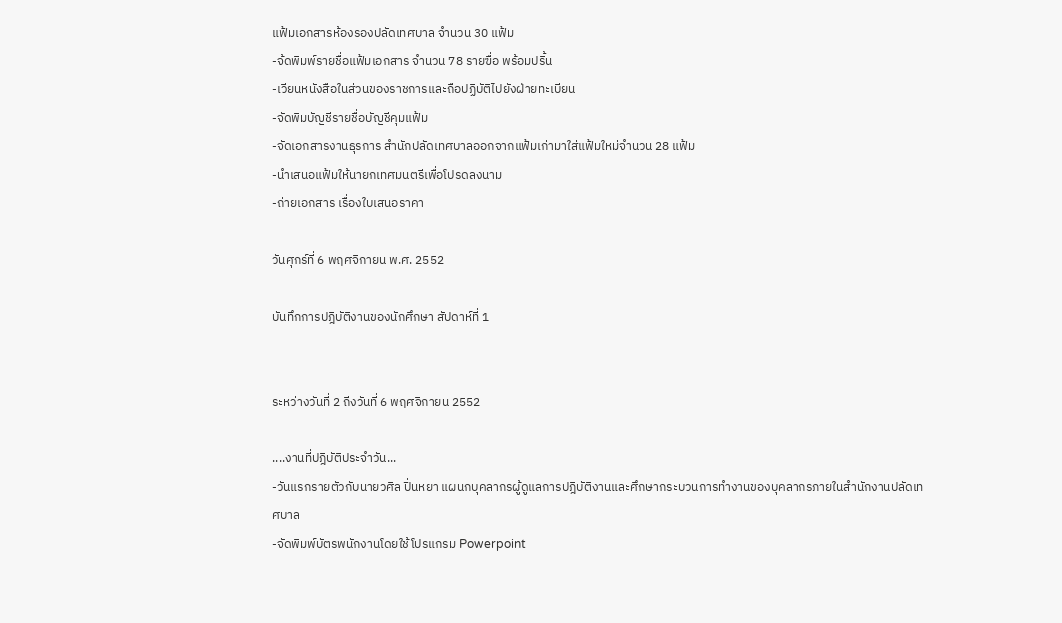แฟ้มเอกสารห้องรองปลัดเทศบาล จำนวน 30 แฟ้ม
-จ้ดพิมพ์รายชื่อแฟ้มเอกสาร จำนวน 78 รายฃื่อ พร้อมปริ้น
-เวียนหนังสือในส่วนของราชการและถือปฏิบัติไปยังฝ่ายทะเบียน
-จัดพิมบัญชีรายชื่อบัญชีคุมแฟ้ม
-จัดเอกสารงานธุรการ สำนักปลัดเทศบาลออกจากแฟ้มเก่ามาใส่แฟ้มใหม่จำนวน 28 แฟ้ม
-นำเสนอแฟ้มให้นายกเทศมนตรีเพื่อโปรดลงนาม
-ถ่ายเอกสาร เรื่องใบเสนอราคา

วันศุกร์ที่ 6 พฤศจิกายน พ.ศ. 2552

บันทึกการปฎิบัติงานของนักศึกษา สัปดาห์ที่ 1


ระหว่างวันที่ 2 ถีงวันที่ 6 พฤศจิกายน 2552

....งานที่ปฎิบัติประจำวัน...
-วันแรกรายตัวกับนายวศิล ปิ่นหยา แผนกบุคลากรผู้ดูแลการปฎิบัติงานและศึกษากระบวนการทำงานของบุคลากรภายในสำนักงานปลัดเทศบาล
-จัดพิมพ์บัตรพนักงานโดยใช้โปรแกรม Powerpoint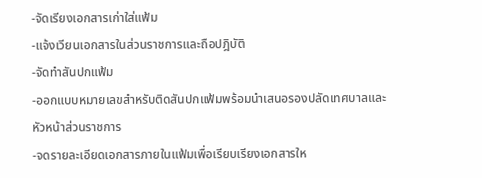-จัดเรียงเอกสารเก่าใส่แฟ้ม
-แจ้งเวียนเอกสารในส่วนราชการและถือปฎิบัติ
-จัดทำสันปกแฟ้ม
-ออกแบบหมายเลขสำหรับติดสันปกแฟ้มพร้อมนำเสนอรองปลัดเทศบาลและหัวหน้าส่วนราชการ
-จดรายละเอียดเอกสารภายในแฟ้มเพื่อเรียบเรียงเอกสารให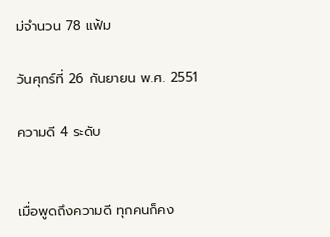ม่จำนวน 78 แฟ้ม

วันศุกร์ที่ 26 กันยายน พ.ศ. 2551

ความดี 4 ระดับ


เมื่อพูดถึงความดี ทุกคนก็คง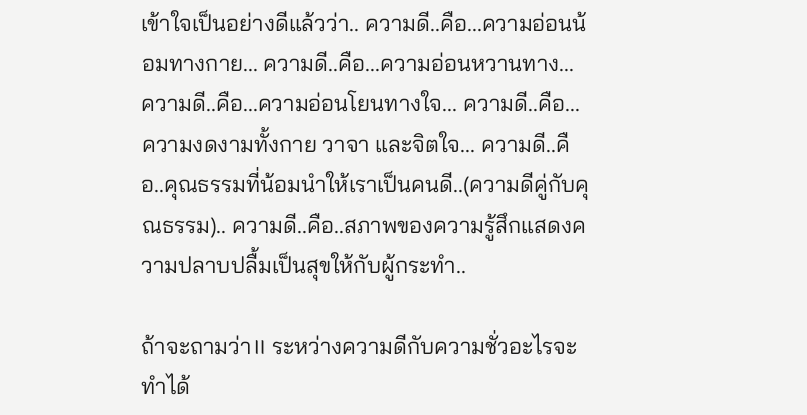เข้าใจเป็นอย่างดีแล้วว่า.. ความดี..คือ...ความอ่อนน้อมทางกาย... ความดี..คือ...ความอ่อนหวานทาง... ความดี..คือ...ความอ่อนโยนทางใจ... ความดี..คือ...ความงดงามทั้งกาย วาจา และจิตใจ... ความดี..คือ..คุณธรรมที่น้อมนำให้เราเป็นคนดี..(ความดีคู่กับคุณธรรม).. ความดี..คือ..สภาพของความรู้สึกแสดงความปลาบปลื้มเป็นสุขให้กับผู้กระทำ..

ถ้าจะถามว่า॥ ระหว่างความดีกับความชั่วอะไรจะทำได้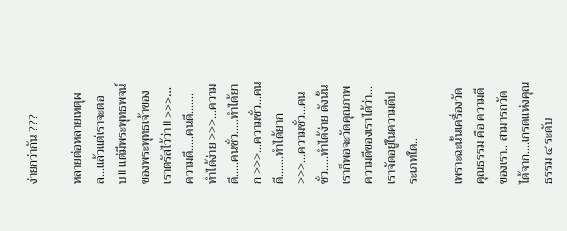ง่ายกว่ากัน ???

หลายต่อหลายเหตุผล...แล้วแต่เราจะตอบ॥ แต่มีพระพุทธพจน์ของพระพุทธเจ้าของเราตรัสไว้ว่า॥ >>>…ความดี.....คนดี.......ทำได้ง่าย >>>…ความดี.....คนชั่ว.....ทำได้ยาก >>>…ความชั่ว...คนดี.......ทำได้ยาก >>>…ความชั่ว...คนชั่ว.....ทำได้ง่าย ดังนั้นเราก็พอจะวัดคุณภาพความดีของเราได้ว่า... เราจัดอยู่ในความดีประเภทใด..

เพราะฉะนั้นเครื่องวัดคุณธรรม คือ ความดีของเรา.. สามารถวัดได้จาก....เกรดแห่งคุณธรรม ๔ ระดับ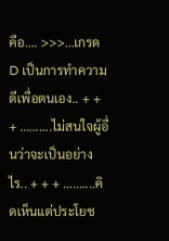คือ.... >>>…เกรด D เป็นการทำความดีเพื่อตนเอง.. + + + ……....ไม่สนใจผู้อื่นว่าจะเป็นอย่างไร.. + + + ……....คิดเห็นแต่ประโยช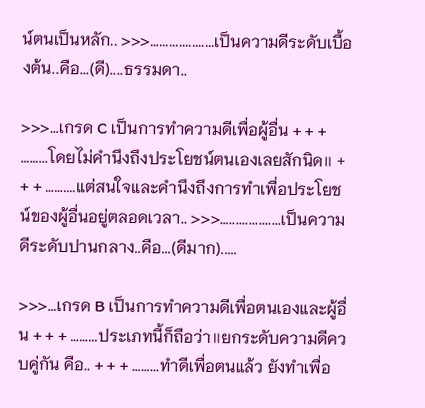น์ตนเป็นหลัก.. >>>….................เป็นความดีระดับเบื้องต้น..คือ...(ดี)....ธรรมดา..

>>>…เกรด C เป็นการทำความดีเพื่อผู้อื่น + + + ……...โดยไม่คำนึงถึงประโยชน์ตนเองเลยสักนิด॥ + + + ……....แต่สนใจและคำนึงถึงการทำเพื่อประโยชน์ของผู้อื่นอยู่ตลอดเวลา.. >>>…................เป็นความดีระดับปานกลาง..คือ...(ดีมาก).....

>>>…เกรด B เป็นการทำความดีเพื่อตนเองและผู้อื่น + + + ……...ประเภทนี้ก็ถือว่า॥ยกระดับความดีควบคู่กัน คือ.. + + + ……...ทำดีเพื่อตนแล้ว ยังทำเพื่อ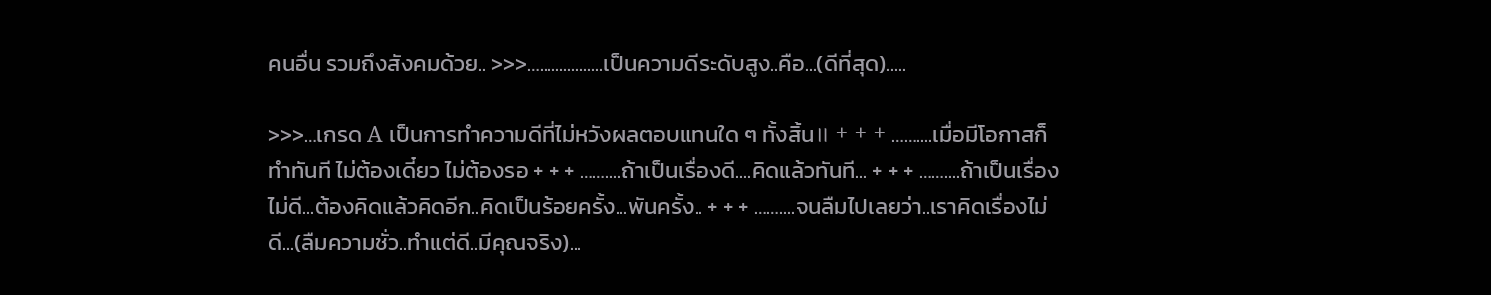คนอื่น รวมถึงสังคมด้วย.. >>>…................เป็นความดีระดับสูง..คือ...(ดีที่สุด).....

>>>…เกรด A เป็นการทำความดีที่ไม่หวังผลตอบแทนใด ๆ ทั้งสิ้น॥ + + + ……....เมื่อมีโอกาสก็ทำทันที ไม่ต้องเดี๋ยว ไม่ต้องรอ + + + ……....ถ้าเป็นเรื่องดี....คิดแล้วทันที... + + + ……....ถ้าเป็นเรื่องไม่ดี...ต้องคิดแล้วคิดอีก..คิดเป็นร้อยครั้ง...พันครั้ง.. + + + ……....จนลืมไปเลยว่า..เราคิดเรื่องไม่ดี...(ลืมความชั่ว..ทำแต่ดี..มีคุณจริง)...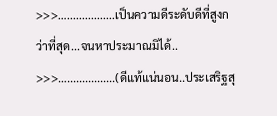>>>…................เป็นความดีระดับดีที่สูงกว่าที่สุด...จนหาประมาณมิได้.. >>>…................(ดีแท้แน่นอน..ประเสริฐสุ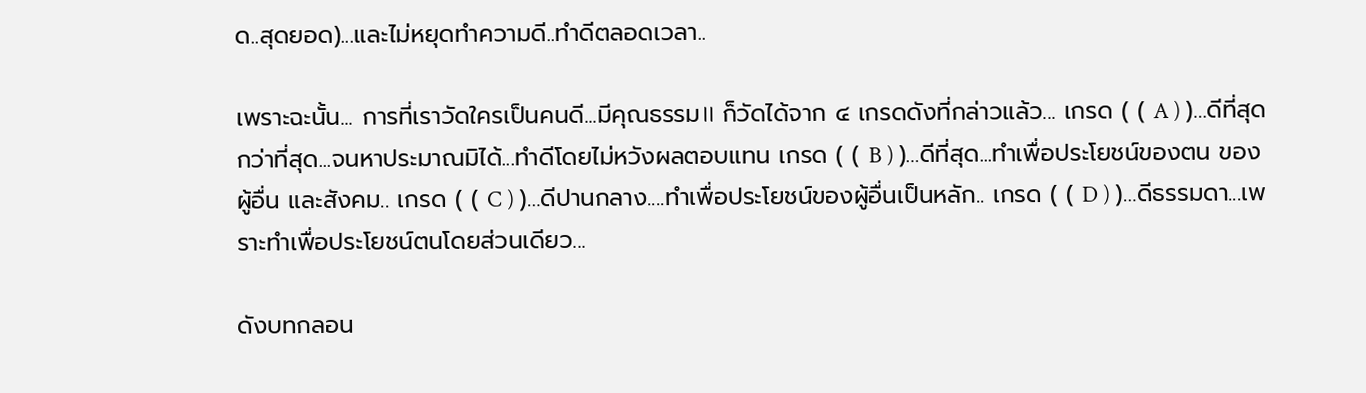ด..สุดยอด)...และไม่หยุดทำความดี..ทำดีตลอดเวลา..

เพราะฉะนั้น... การที่เราวัดใครเป็นคนดี...มีคุณธรรม॥ ก็วัดได้จาก ๔ เกรดดังที่กล่าวแล้ว... เกรด ( ( A ) )…ดีที่สุดกว่าที่สุด...จนหาประมาณมิได้...ทำดีโดยไม่หวังผลตอบแทน เกรด ( ( B ) )…ดีที่สุด...ทำเพื่อประโยชน์ของตน ของผู้อื่น และสังคม.. เกรด ( ( C ) )…ดีปานกลาง....ทำเพื่อประโยชน์ของผู้อื่นเป็นหลัก.. เกรด ( ( D ) )…ดีธรรมดา...เพราะทำเพื่อประโยชน์ตนโดยส่วนเดียว...

ดังบทกลอน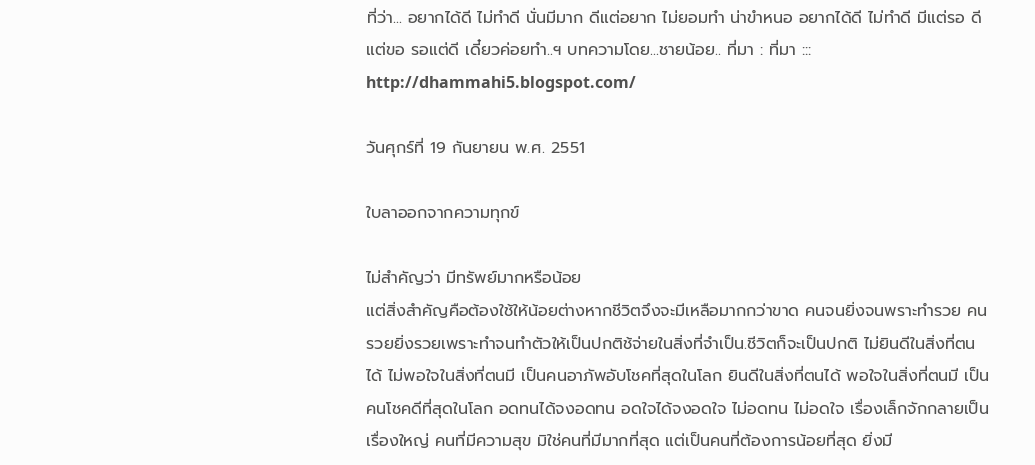ที่ว่า... อยากได้ดี ไม่ทำดี นั่นมีมาก ดีแต่อยาก ไม่ยอมทำ น่าขำหนอ อยากได้ดี ไม่ทำดี มีแต่รอ ดีแต่ขอ รอแต่ดี เดี๋ยวค่อยทำ..ฯ บทความโดย...ชายน้อย.. ที่มา : ที่มา ::: http://dhammahi5.blogspot.com/

วันศุกร์ที่ 19 กันยายน พ.ศ. 2551

ใบลาออกจากความทุกข์

ไม่สำคัญว่า มีทรัพย์มากหรือน้อย
แต่สิ่งสำคัญคือต้องใช้ให้น้อยต่างหากชีวิตจึงจะมีเหลือมากกว่าขาด คนจนยิ่งจนพราะทำรวย คนรวยยิ่งรวยเพราะทำจนทำตัวให้เป็นปกติช้จ่ายในสิ่งที่จำเป็น.ชีวิตก็จะเป็นปกติ ไม่ยินดีในสิ่งที่ตนได้ ไม่พอใจในสิ่งที่ตนมี เป็นคนอาภัพอับโชคที่สุดในโลก ยินดีในสิ่งที่ตนได้ พอใจในสิ่งที่ตนมี เป็นคนโชคดีที่สุดในโลก อดทนได้จงอดทน อดใจได้จงอดใจ ไม่อดทน ไม่อดใจ เรื่องเล็กจักกลายเป็นเรื่องใหญ่ คนที่มีความสุข มิใช่คนที่มีมากที่สุด แต่เป็นคนที่ต้องการน้อยที่สุด ยิ่งมี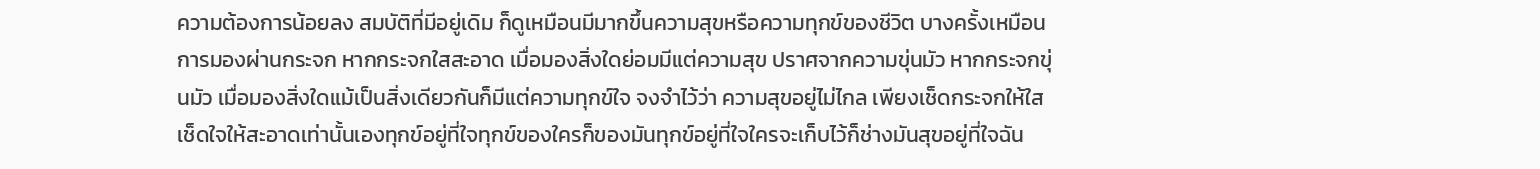ความต้องการน้อยลง สมบัติที่มีอยู่เดิม ก็ดูเหมือนมีมากขึ้นความสุขหรือความทุกข์ของชีวิต บางครั้งเหมือนการมองผ่านกระจก หากกระจกใสสะอาด เมื่อมองสิ่งใดย่อมมีแต่ความสุข ปราศจากความขุ่นมัว หากกระจกขุ่นมัว เมื่อมองสิ่งใดแม้เป็นสิ่งเดียวกันก็มีแต่ความทุกข์ใจ จงจำไว้ว่า ความสุขอยู่ไม่ไกล เพียงเช็ดกระจกให้ใส เช็ดใจให้สะอาดเท่านั้นเองทุกข์อยู่ที่ใจทุกข์ของใครก็ของมันทุกข์อยู่ที่ใจใครจะเก็บไว้ก็ช่างมันสุขอยู่ที่ใจฉัน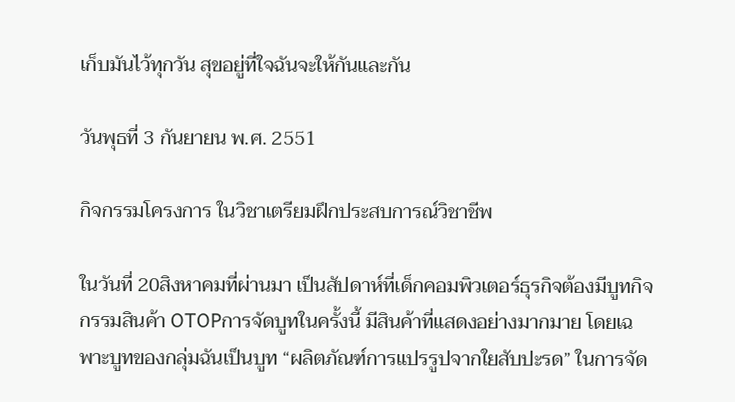เก็บมันไว้ทุกวัน สุขอยู่ที่ใจฉันจะให้กันและกัน

วันพุธที่ 3 กันยายน พ.ศ. 2551

กิจกรรมโครงการ ในวิชาเตรียมฝึกประสบการณ์วิชาชีพ

ในวันที่ 20สิงหาคมที่ผ่านมา เป็นสัปดาห์ที่เด็กคอมพิวเตอร์ธุรกิจต้องมีบูทกิจกรรมสินค้า OTOPการจัดบูทในครั้งนี้ มีสินค้าที่แสดงอย่างมากมาย โดยเฉพาะบูทของกลุ่มฉันเป็นบูท “ผลิตภัณฑ์การแปรรูปจากใยสับปะรด” ในการจัด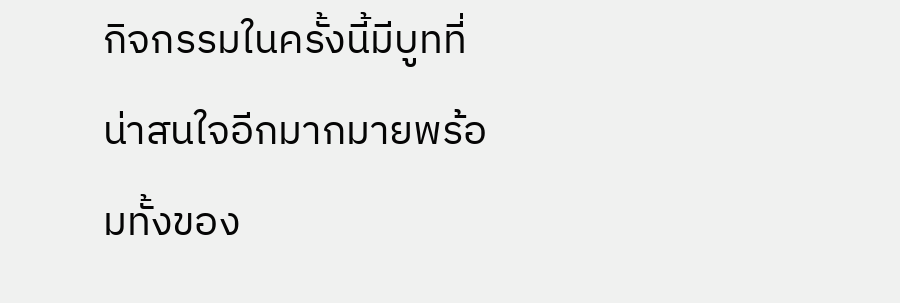กิจกรรมในครั้งนี้มีบูทที่น่าสนใจอีกมากมายพร้อมทั้งของ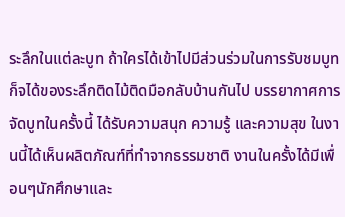ระลึกในแต่ละบูท ถ้าใครได้เข้าไปมีส่วนร่วมในการรับชมบูทก็จได้ของระลึกติดไม้ติดมือกลับบ้านกันไป บรรยากาศการจัดบูทในครั้งนี้ ได้รับความสนุก ความรู้ และความสุข ในงานนี้ได้เห็นผลิตภัณฑ์ที่ทำจากธรรมชาติ งานในครั้งได้มีเพื่อนๆนักศึกษาและ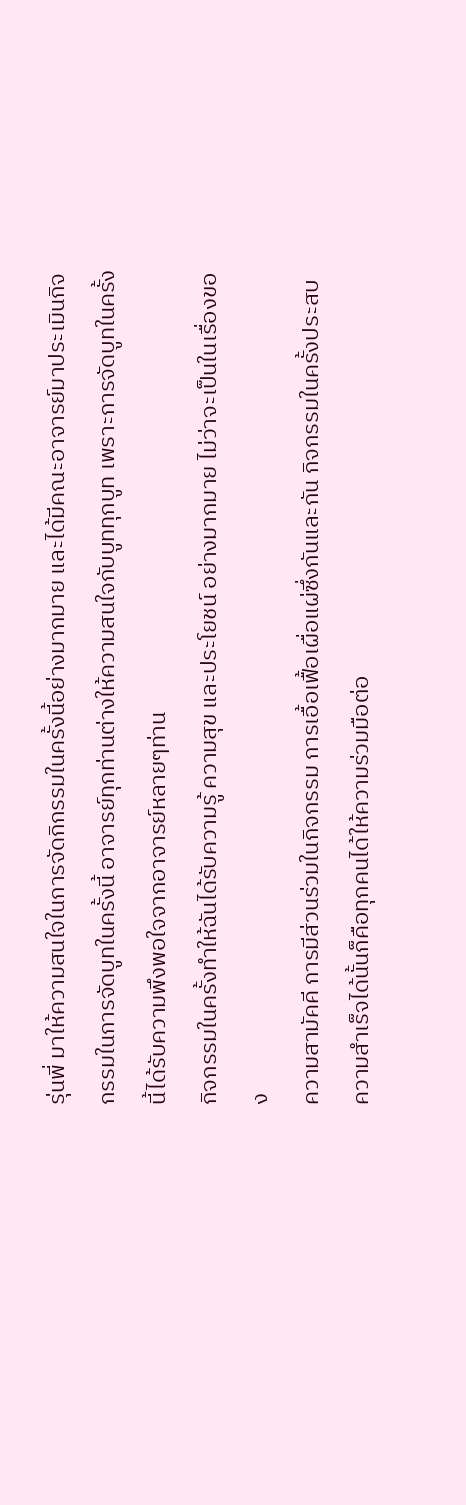รุ่นพี่ มาให้ความสนใจในการจัดกิกรรมในครั้งนี้อย่างมากมาย และได้มีคณะอาจารย์มาประเมินกิจกรรมในการจัดบูทในครั้งนี้ อาจารย์ทุกท่านต่างให้ความสนใจกับบูททุกบูท เพราะการจัดบูทในครั้งนี้ได้รับความพึงพอใจจากอาจารย์หลายๆท่าน
กิจกรรมในครั้งทำให้ฉันได้รับความรู้ ความสุข และประโยชน์ อย่างมากมาย ไม่ว่าจะเป็นในเรื่องของ
ความสามัคคี การมีส่วนร่วมในกิจกรรม การเอื้อเฟื้อเผื่อแผ่ซึ่งกันและกัน กิจกรรมในครั้งประสบความสำเร็จได้นั้นก็คือทุกคนได้ให้ความร่วมมือต่อ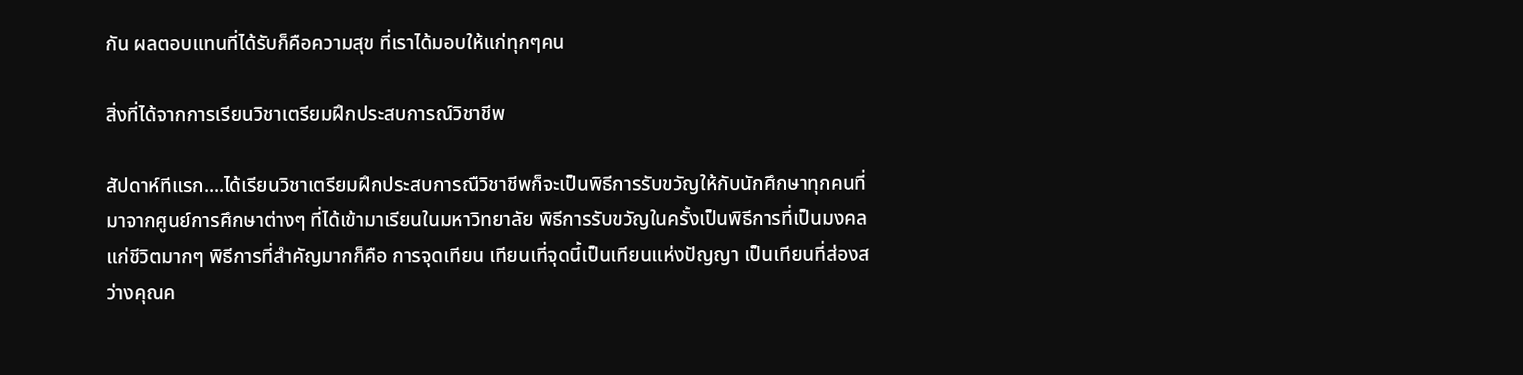กัน ผลตอบแทนที่ได้รับก็คือความสุข ที่เราได้มอบให้แก่ทุกๆคน

สิ่งที่ได้จากการเรียนวิชาเตรียมฝึกประสบการณ์วิชาชีพ

สัปดาห์ทีแรก....ได้เรียนวิชาเตรียมฝึกประสบการณืวิชาชีพก็จะเป็นพิธีการรับขวัญให้กับนักศึกษาทุกคนที่มาจากศูนย์การศึกษาต่างๆ ที่ได้เข้ามาเรียนในมหาวิทยาลัย พิธีการรับขวัญในครั้งเป็นพิธีการที่เป็นมงคลแก่ชีวิตมากๆ พิธีการที่สำคัญมากก็คือ การจุดเทียน เทียนเที่จุดนี้เป็นเทียนแห่งปัญญา เป็นเทียนที่ส่องสว่างคุณค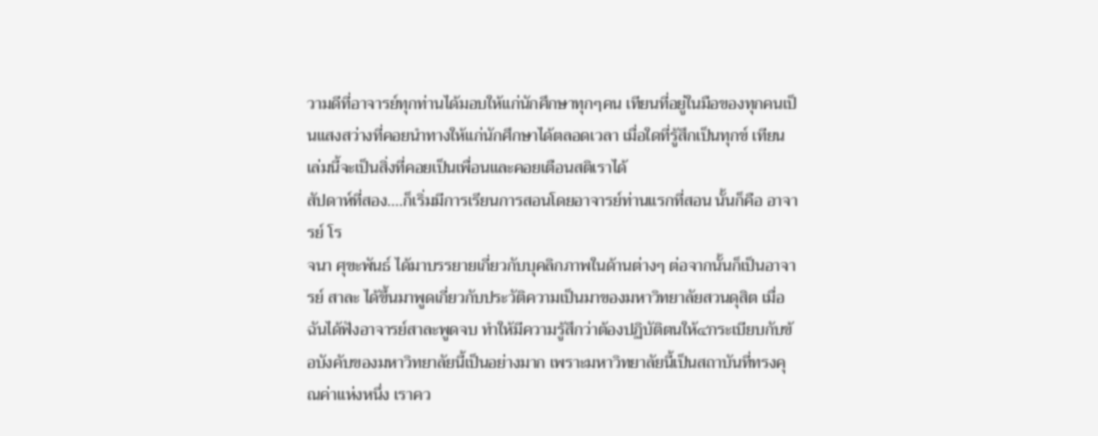วามดีที่อาจารย์ทุกท่านได้มอบให้แก่นักศึกษาทุกๆคน เทียนที่อยู่ในมือของทุกคนเป็นแสงสว่างที่คอยนำทางให้แก่นักศึกษาได้ตลอดเวลา เมื่อใดที่รู้สึกเป็นทุกข์ เทียนเล่มนี้จะเป็นสิ่งที่คอยเป็นเพื่อนและคอยเตือนสติเราได้
สัปดาห์ที่สอง....ก็เริ่มมีการเรียนการสอนโดยอาจารย์ท่านแรกที่สอน นั้นก็คือ อาจารย์ โร
จนา ศุขะพันธ์ ได้มาบรรยายเกี่ยวกับบุคลิกภาพในด้านต่างๆ ต่อจากนั้นก็เป็นอาจารย์ สาละ ได้ขึ้นมาพูดเกี่ยวกับประวัติความเป็นมาของมหาวิทยาลัยสวนดุสิต เมื่อฉันได้ฟังอาจารย์สาละพูดจบ ทำให้มีความรู้สึกว่าต้องปฏิบัติตนให้๔กระเบียบกับข้อบังคับของมหาวิทยาลัยนี้เป็นอย่างมาก เพราะมหาวิทยาลัยนี้เป็นสถาบันที่ทรงคุณค่าแห่งหนึ่ง เราคว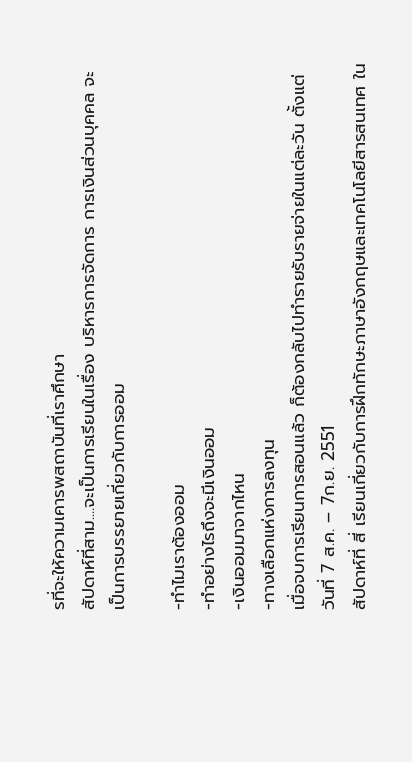รที่จะให้ความเคารพสถาบันที่เราศึกษา
สัปดาห์ที่สาม....จะเป็นการเรียนในเรื่อง บริหารการจัดการ การเงินส่วนบุคคล จะเป็นการบรรยายเกี่ยวกับการออม

-ทำไมเราต้องออม
-ทำอย่างไรถึงจะมีเงินออม
-เงินออมมาจากไหน
-ทางเลือกแห่งการลงทุน
เมื่อจบการเรียนการสอนแล้ว ก็ต้องกลับไปทำรายรับรายจ่ายในแต่ละวัน ตั้งแต่ วันที่ 7 ส.ค. – 7ก.ย. 2551
สัปดาห์ที่ สี่ เรียนเกี่ยวกับการฝึกทักษะภาษาอังกฤษและเทคโนโลยีสารสนเทศ ใน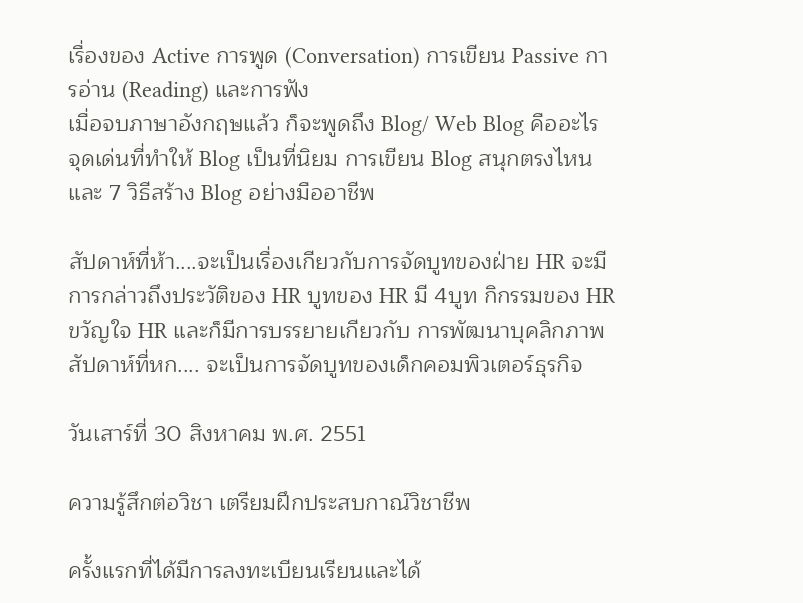เรื่องของ Active การพูด (Conversation) การเขียน Passive การอ่าน (Reading) และการฟัง
เมื่อจบภาษาอังกฤษแล้ว ก็จะพูดถึง Blog/ Web Blog คืออะไร จุดเด่นที่ทำให้ Blog เป็นที่นิยม การเขียน Blog สนุกตรงไหน และ 7 วิธีสร้าง Blog อย่างมืออาชีพ

สัปดาห์ที่ห้า....จะเป็นเรื่องเกียวกับการจัดบูทของฝ่าย HR จะมีการกล่าวถึงประวัติของ HR บูทของ HR มี 4บูท กิกรรมของ HR ขวัญใจ HR และก็มีการบรรยายเกียวกับ การพัฒนาบุคลิกภาพ
สัปดาห์ที่หก.... จะเป็นการจัดบูทของเด็กคอมพิวเตอร์ธุรกิจ

วันเสาร์ที่ 30 สิงหาคม พ.ศ. 2551

ความรู้สึกต่อวิชา เตรียมฝึกประสบกาณ์วิชาชีพ

ครั้งแรกที่ได้มีการลงทะเบียนเรียนและได้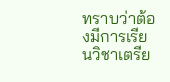ทราบว่าต้องมีการเรียนวิชาเตรีย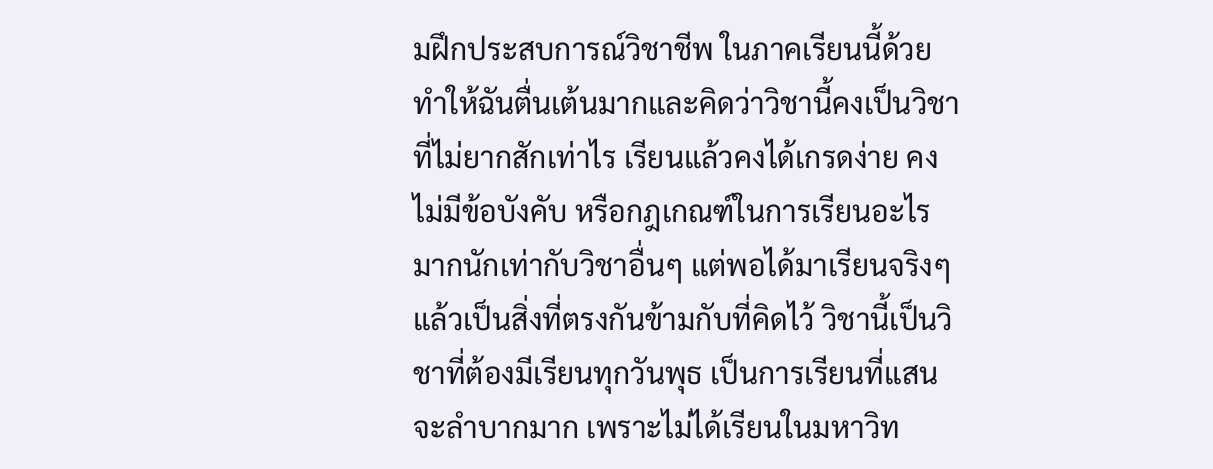มฝึกประสบการณ์วิชาชีพ ในภาคเรียนนี้ด้วยทำให้ฉันตื่นเต้นมากและคิดว่าวิชานี้คงเป็นวิชาที่ไม่ยากสักเท่าไร เรียนแล้วคงได้เกรดง่าย คงไม่มีข้อบังคับ หรือกฎเกณฑ์ในการเรียนอะไรมากนักเท่ากับวิชาอื่นๆ แต่พอได้มาเรียนจริงๆแล้วเป็นสิ่งที่ตรงกันข้ามกับที่คิดไว้ วิชานี้เป็นวิชาที่ต้องมีเรียนทุกวันพุธ เป็นการเรียนที่แสนจะลำบากมาก เพราะไม่ได้เรียนในมหาวิท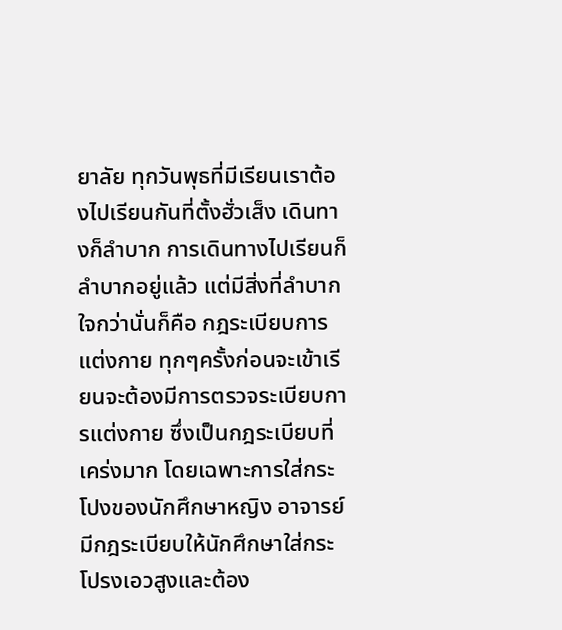ยาลัย ทุกวันพุธที่มีเรียนเราต้องไปเรียนกันที่ตั้งฮั่วเส็ง เดินทางก็ลำบาก การเดินทางไปเรียนก็ลำบากอยู่แล้ว แต่มีสิ่งที่ลำบากใจกว่านั่นก็คือ กฎระเบียบการแต่งกาย ทุกๆครั้งก่อนจะเข้าเรียนจะต้องมีการตรวจระเบียบการแต่งกาย ซึ่งเป็นกฎระเบียบที่เคร่งมาก โดยเฉพาะการใส่กระโปงของนักศึกษาหญิง อาจารย์มีกฎระเบียบให้นักศึกษาใส่กระโปรงเอวสูงและต้อง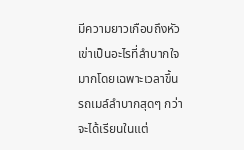มีความยาวเกือบถึงหัวเข่าเป็นอะไรที่ลำบากใจมากโดยเฉพาะเวลาขึ้นรถเมล์ลำบากสุดๆ กว่าจะได้เรียนในแต่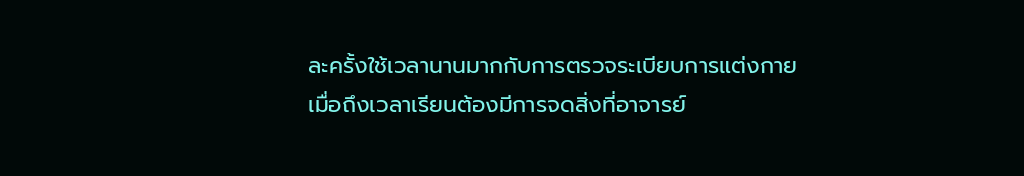ละครั้งใช้เวลานานมากกับการตรวจระเบียบการแต่งกาย เมื่อถึงเวลาเรียนต้องมีการจดสิ่งที่อาจารย์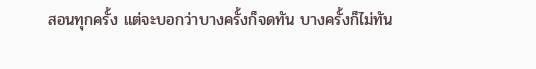สอนทุกครั้ง แต่จะบอกว่าบางครั้งก็จดทัน บางครั้งก็ไม่ทัน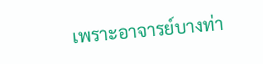เพราะอาจารย์บางท่า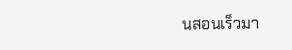นสอนเร็วมา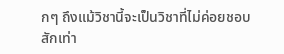กๆ ถึงแม้วิชานี้จะเป็นวิชาที่ไม่ค่อยชอบสักเท่า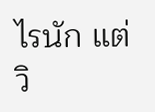ไรนัก แต่วิ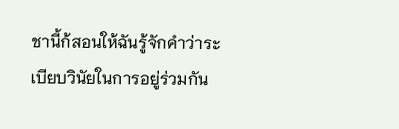ชานี้ก้สอนให้ฉันรู้จักคำว่าระเบียบวินัยในการอยู่ร่วมกัน